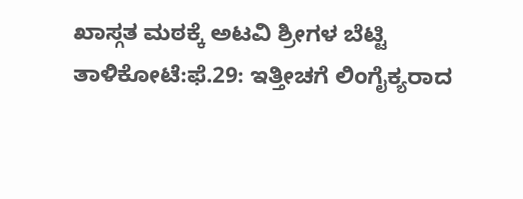ಖಾಸ್ಗತ ಮಠಕ್ಕೆ ಅಟವಿ ಶ್ರೀಗಳ ಬೆಟ್ಟಿ
ತಾಳಿಕೋಟೆ:ಫೆ.29: ಇತ್ತೀಚಗೆ ಲಿಂಗೈಕ್ಯರಾದ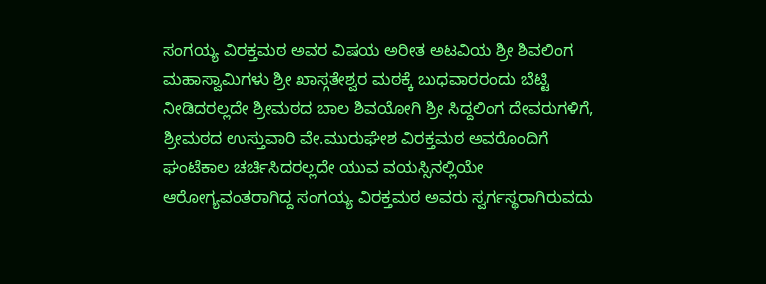ಸಂಗಯ್ಯ ವಿರಕ್ತಮಠ ಅವರ ವಿಷಯ ಅರೀತ ಅಟವಿಯ ಶ್ರೀ ಶಿವಲಿಂಗ ಮಹಾಸ್ವಾಮಿಗಳು ಶ್ರೀ ಖಾಸ್ಗತೇಶ್ವರ ಮಠಕ್ಕೆ ಬುಧವಾರರಂದು ಬೆಟ್ಟಿ ನೀಡಿದರಲ್ಲದೇ ಶ್ರೀಮಠದ ಬಾಲ ಶಿವಯೋಗಿ ಶ್ರೀ ಸಿದ್ದಲಿಂಗ ದೇವರುಗಳಿಗೆ, ಶ್ರೀಮಠದ ಉಸ್ತುವಾರಿ ವೇ.ಮುರುಘೇಶ ವಿರಕ್ತಮಠ ಅವರೊಂದಿಗೆ ಘಂಟೆಕಾಲ ಚರ್ಚಿಸಿದರಲ್ಲದೇ ಯುವ ವಯಸ್ಸಿನಲ್ಲಿಯೇ ಆರೋಗ್ಯವಂತರಾಗಿದ್ದ ಸಂಗಯ್ಯ ವಿರಕ್ತಮಠ ಅವರು ಸ್ವರ್ಗಸ್ಥರಾಗಿರುವದು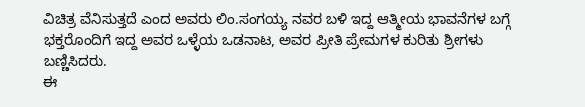ವಿಚಿತ್ರ ವೆನಿಸುತ್ತದೆ ಎಂದ ಅವರು ಲಿಂ.ಸಂಗಯ್ಯ ನವರ ಬಳಿ ಇದ್ದ ಆತ್ಮೀಯ ಭಾವನೆಗಳ ಬಗ್ಗೆ ಭಕ್ತರೊಂದಿಗೆ ಇದ್ದ ಅವರ ಒಳ್ಳೆಯ ಒಡನಾಟ, ಅವರ ಪ್ರೀತಿ ಪ್ರೇಮಗಳ ಕುರಿತು ಶ್ರೀಗಳು ಬಣ್ಣಿಸಿದರು.
ಈ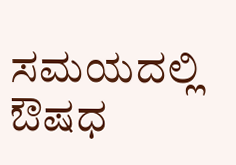ಸಮಯದಲ್ಲಿ ಔಷಧ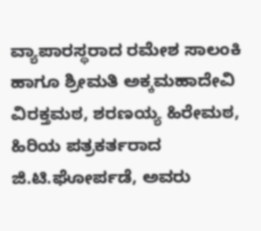ವ್ಯಾಪಾರಸ್ಥರಾದ ರಮೇಶ ಸಾಲಂಕಿ ಹಾಗೂ ಶ್ರೀಮತಿ ಅಕ್ಕಮಹಾದೇವಿ ವಿರಕ್ತಮಠ, ಶರಣಯ್ಯ ಹಿರೇಮಠ, ಹಿರಿಯ ಪತ್ರಕರ್ತರಾದ ಜಿ.ಟಿ.ಘೋರ್ಪಡೆ, ಅವರು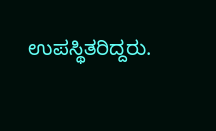ಉಪಸ್ಥಿತರಿದ್ದರು.